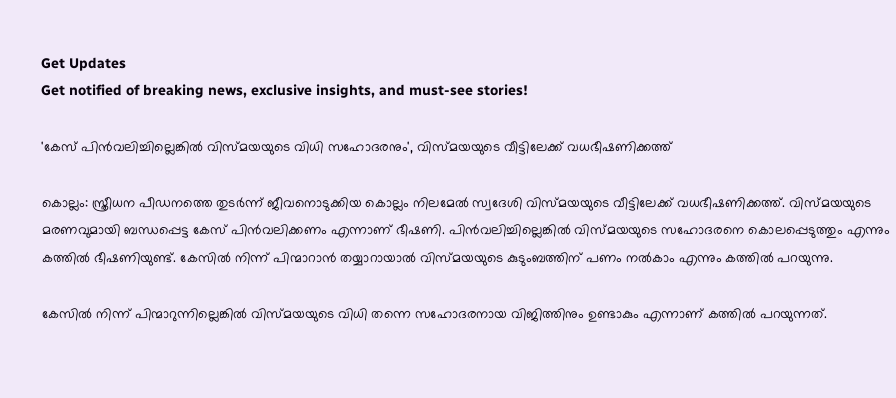Get Updates
Get notified of breaking news, exclusive insights, and must-see stories!

'കേസ് പിൻവലിച്ചില്ലെങ്കിൽ വിസ്മയയുടെ വിധി സഹോദരനും', വിസ്മയയുടെ വീട്ടിലേക്ക് വധഭീഷണിക്കത്ത്

കൊല്ലം: സ്ത്രീധന പീഡനത്തെ തുടര്‍ന്ന് ജീവനൊടുക്കിയ കൊല്ലം നിലമേല്‍ സ്വദേശി വിസ്മയയുടെ വീട്ടിലേക്ക് വധഭീഷണിക്കത്ത്. വിസ്മയയുടെ മരണവുമായി ബന്ധപ്പെട്ട കേസ് പിന്‍വലിക്കണം എന്നാണ് ഭീഷണി. പിന്‍വലിച്ചില്ലെങ്കില്‍ വിസ്മയയുടെ സഹോദരനെ കൊലപ്പെടുത്തും എന്നും കത്തില്‍ ഭീഷണിയുണ്ട്. കേസില്‍ നിന്ന് പിന്മാറാന്‍ തയ്യാറായാല്‍ വിസ്മയയുടെ കുടുംബത്തിന് പണം നല്‍കാം എന്നും കത്തില്‍ പറയുന്നു.

കേസില്‍ നിന്ന് പിന്മാറുന്നില്ലെങ്കില്‍ വിസ്മയയുടെ വിധി തന്നെ സഹോദരനായ വിജിത്തിനും ഉണ്ടാകും എന്നാണ് കത്തില്‍ പറയുന്നത്.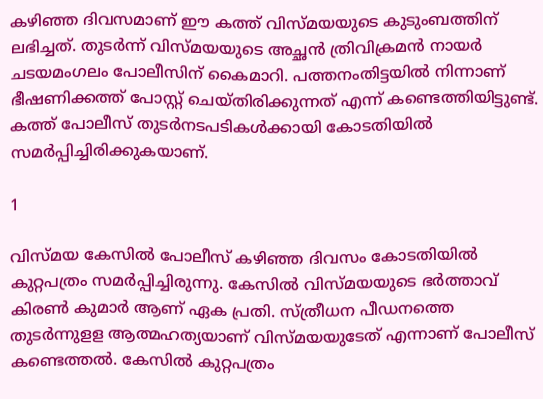കഴിഞ്ഞ ദിവസമാണ് ഈ കത്ത് വിസ്മയയുടെ കുടുംബത്തിന് ലഭിച്ചത്. തുടര്‍ന്ന് വിസ്മയയുടെ അച്ഛന്‍ ത്രിവിക്രമന്‍ നായര്‍ ചടയമംഗലം പോലീസിന് കൈമാറി. പത്തനംതിട്ടയില്‍ നിന്നാണ് ഭീഷണിക്കത്ത് പോസ്റ്റ് ചെയ്തിരിക്കുന്നത് എന്ന് കണ്ടെത്തിയിട്ടുണ്ട്. കത്ത് പോലീസ് തുടര്‍നടപടികള്‍ക്കായി കോടതിയില്‍ സമര്‍പ്പിച്ചിരിക്കുകയാണ്.

1

വിസ്മയ കേസില്‍ പോലീസ് കഴിഞ്ഞ ദിവസം കോടതിയില്‍ കുറ്റപത്രം സമര്‍പ്പിച്ചിരുന്നു. കേസില്‍ വിസ്മയയുടെ ഭര്‍ത്താവ് കിരണ്‍ കുമാര്‍ ആണ് ഏക പ്രതി. സ്ത്രീധന പീഡനത്തെ തുടര്‍ന്നുളള ആത്മഹത്യയാണ് വിസ്മയയുടേത് എന്നാണ് പോലീസ് കണ്ടെത്തല്‍. കേസില്‍ കുറ്റപത്രം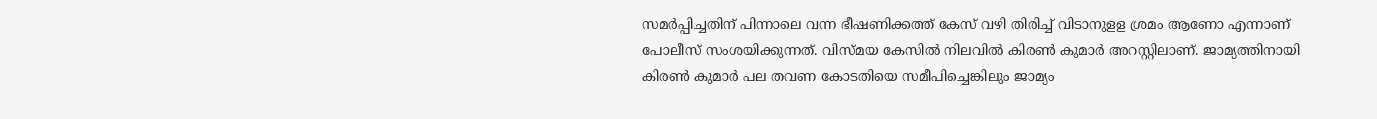സമര്‍പ്പിച്ചതിന് പിന്നാലെ വന്ന ഭീഷണിക്കത്ത് കേസ് വഴി തിരിച്ച് വിടാനുളള ശ്രമം ആണോ എന്നാണ് പോലീസ് സംശയിക്കുന്നത്. വിസ്മയ കേസില്‍ നിലവില്‍ കിരണ്‍ കുമാര്‍ അറസ്റ്റിലാണ്. ജാമ്യത്തിനായി കിരണ്‍ കുമാര്‍ പല തവണ കോടതിയെ സമീപിച്ചെങ്കിലും ജാമ്യം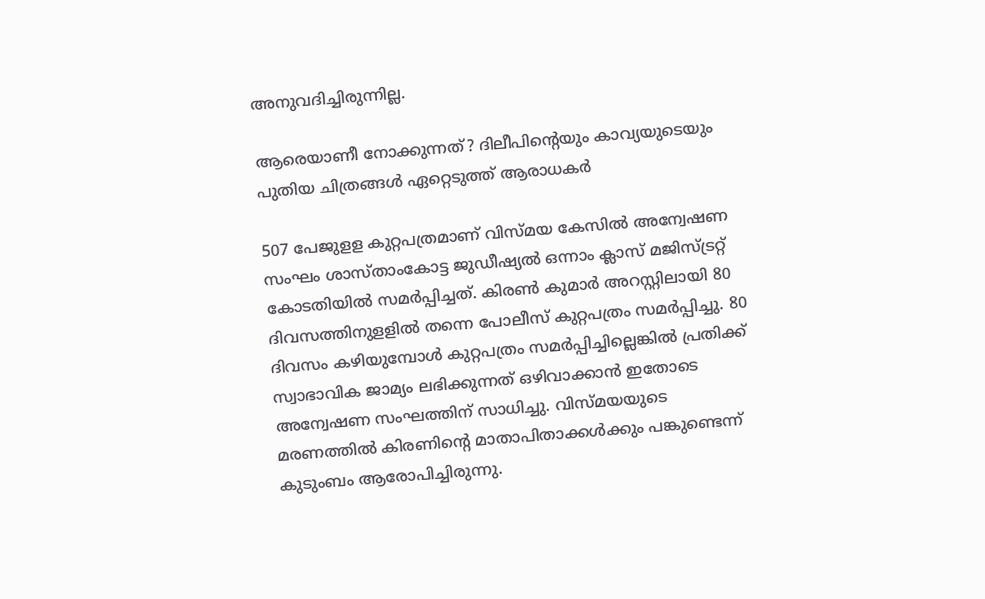അനുവദിച്ചിരുന്നില്ല.

ആരെയാണീ നോക്കുന്നത്? ദിലീപിന്റെയും കാവ്യയുടെയും പുതിയ ചിത്രങ്ങൾ ഏറ്റെടുത്ത് ആരാധകർ

507 പേജുളള കുറ്റപത്രമാണ് വിസ്മയ കേസില്‍ അന്വേഷണ സംഘം ശാസ്താംകോട്ട ജുഡീഷ്യല്‍ ഒന്നാം ക്ലാസ് മജിസ്ട്രറ്റ് കോടതിയില്‍ സമര്‍പ്പിച്ചത്. കിരണ്‍ കുമാര്‍ അറസ്റ്റിലായി 80 ദിവസത്തിനുളളില്‍ തന്നെ പോലീസ് കുറ്റപത്രം സമര്‍പ്പിച്ചു. 80 ദിവസം കഴിയുമ്പോള്‍ കുറ്റപത്രം സമര്‍പ്പിച്ചില്ലെങ്കില്‍ പ്രതിക്ക് സ്വാഭാവിക ജാമ്യം ലഭിക്കുന്നത് ഒഴിവാക്കാന്‍ ഇതോടെ അന്വേഷണ സംഘത്തിന് സാധിച്ചു. വിസ്മയയുടെ മരണത്തില്‍ കിരണിന്റെ മാതാപിതാക്കള്‍ക്കും പങ്കുണ്ടെന്ന് കുടുംബം ആരോപിച്ചിരുന്നു.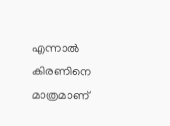എന്നാല്‍ കിരണിനെ മാത്രമാണ്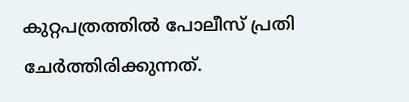കുറ്റപത്രത്തില്‍ പോലീസ് പ്രതി ചേര്‍ത്തിരിക്കുന്നത്.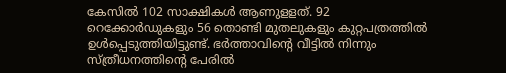കേസില്‍ 102 സാക്ഷികള്‍ ആണുളളത്. 92 റെക്കോര്‍ഡുകളും 56 തൊണ്ടി മുതലുകളും കുറ്റപത്രത്തില്‍ ഉള്‍പ്പെടുത്തിയിട്ടുണ്ട്. ഭര്‍ത്താവിന്റെ വീട്ടില്‍ നിന്നും സ്ത്രീധനത്തിന്റെ പേരില്‍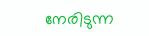നേരിടുന്ന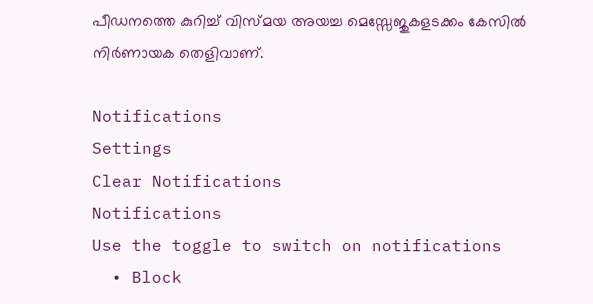പീഡനത്തെ കുറിച്ച് വിസ്മയ അയച്ച മെസ്സേജുകളടക്കം കേസില്‍ നിര്‍ണായക തെളിവാണ്.

Notifications
Settings
Clear Notifications
Notifications
Use the toggle to switch on notifications
  • Block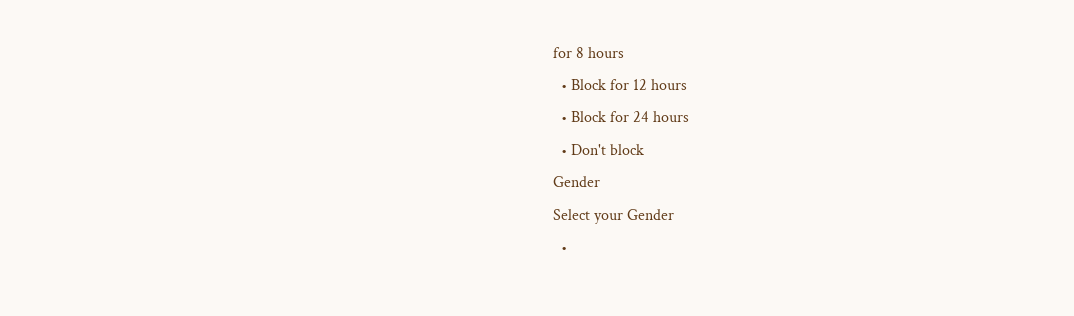for 8 hours
  • Block for 12 hours
  • Block for 24 hours
  • Don't block
Gender
Select your Gender
  •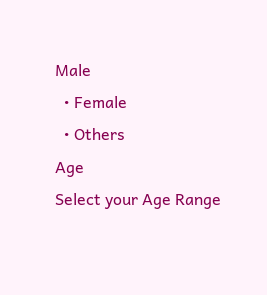Male
  • Female
  • Others
Age
Select your Age Range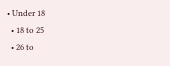• Under 18
  • 18 to 25
  • 26 to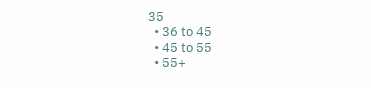35
  • 36 to 45
  • 45 to 55
  • 55+